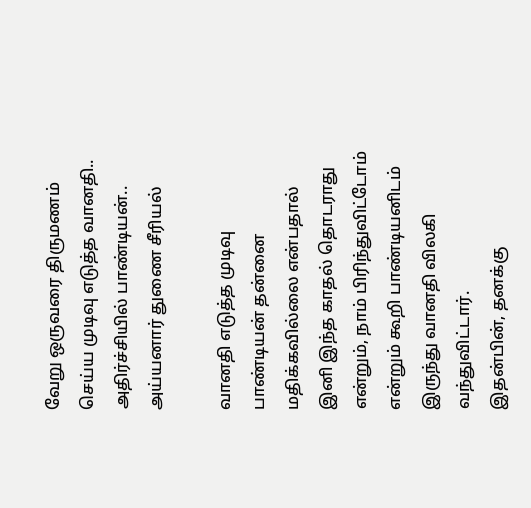வேறு ஒருவரை திருமணம் செய்ய முடிவு எடுத்த வானதி.. அதிர்ச்சியில் பாண்டியன்.. அய்யனார் துணை சீரியல்

வானதி எடுத்த முடிவு
பாண்டியன் தன்னை மதிக்கவில்லை என்பதால் இனி இந்த காதல் தொடராது என்றும், நாம் பிரிந்துவிட்டோம் என்றும் கூறி பாண்டியனிடம் இருந்து வானதி விலகி வந்துவிட்டார்.
இதன்பின், தனக்கு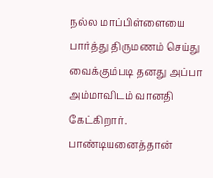நல்ல மாப்பிள்ளையை பார்த்து திருமணம் செய்து வைக்கும்படி தனது அப்பா அம்மாவிடம் வானதி கேட்கிறார். பாண்டியனைத்தான்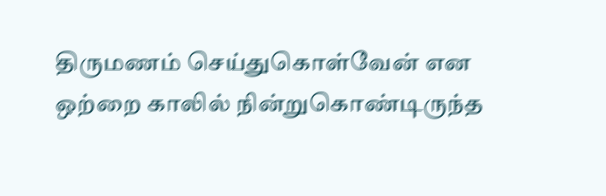திருமணம் செய்துகொள்வேன் என ஒற்றை காலில் நின்றுகொண்டிருந்த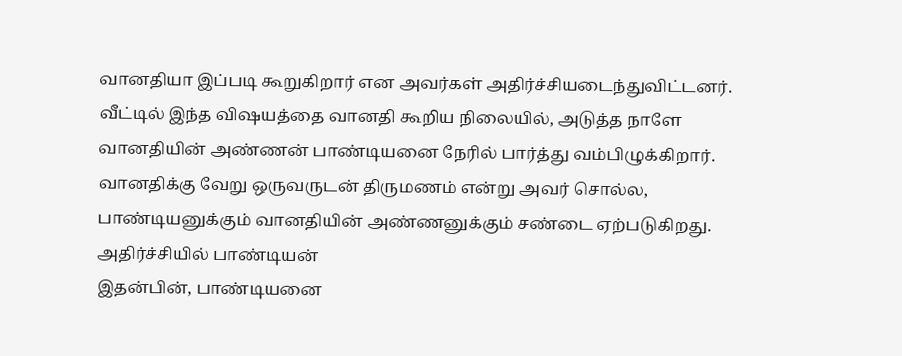வானதியா இப்படி கூறுகிறார் என அவர்கள் அதிர்ச்சியடைந்துவிட்டனர்.
வீட்டில் இந்த விஷயத்தை வானதி கூறிய நிலையில், அடுத்த நாளே வானதியின் அண்ணன் பாண்டியனை நேரில் பார்த்து வம்பிழுக்கிறார். வானதிக்கு வேறு ஒருவருடன் திருமணம் என்று அவர் சொல்ல, பாண்டியனுக்கும் வானதியின் அண்ணனுக்கும் சண்டை ஏற்படுகிறது.
அதிர்ச்சியில் பாண்டியன்
இதன்பின், பாண்டியனை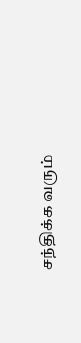சந்திக்க வரும்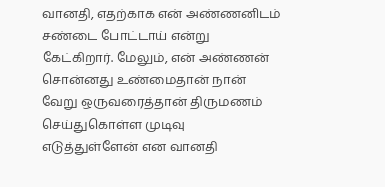வானதி, எதற்காக என் அண்ணனிடம் சண்டை போட்டாய் என்று கேட்கிறார். மேலும், என் அண்ணன் சொன்னது உண்மைதான் நான் வேறு ஒருவரைத்தான் திருமணம் செய்துகொள்ள முடிவு எடுத்துள்ளேன் என வானதி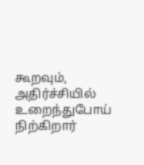கூறவும், அதிர்ச்சியில் உறைந்துபோய் நிற்கிறார்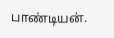பாண்டியன்.